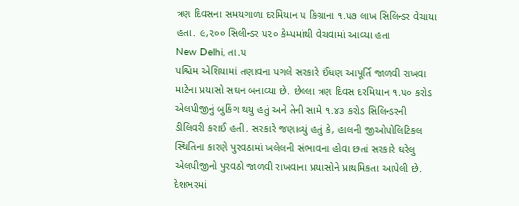ત્રણ દિવસના સમયગાળા દરમિયાન ૫ કિગ્રાના ૧.૫૭ લાખ સિલિન્ડર વેચાયા હતા. ૯,૨૦૦ સિલીન્ડર ૫૨૦ કેમ્પમાંથી વેચવામાં આવ્યા હતા
New Delhi, તા.૫
પશ્ચિમ એશિયામાં તણાવના પગલે સરકારે ઈંધણ આપૂર્તિ જાળવી રાખવા માટેના પ્રયાસો સઘન બનાવ્યા છે. છેલ્લા ત્રણ દિવસ દરમિયાન ૧.૫૦ કરોડ એલપીજીનું બુકિંગ થયુ હતું અને તેની સામે ૧.૪૩ કરોડ સિલિન્ડરની ડીલિવરી કરાઈ હતી. સરકારે જણાવ્યું હતું કે, હાલની જીઓપોલિટિકલ સ્થિતિના કારણે પુરવઠામાં ખલેલની સંભાવના હોવા છતાં સરકારે ઘરેલુ એલપીજીનો પુરવઠો જાળવી રાખવાના પ્રયાસોને પ્રાથમિકતા આપેલી છે. દેશભરમાં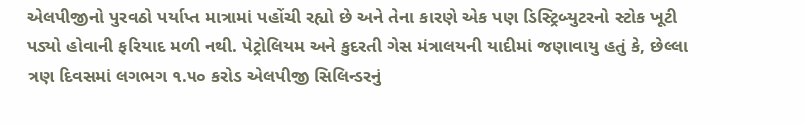એલપીજીનો પુરવઠો પર્યાપ્ત માત્રામાં પહોંચી રહ્યો છે અને તેના કારણે એક પણ ડિસ્ટ્રિબ્યુટરનો સ્ટોક ખૂટી પડ્યો હોવાની ફરિયાદ મળી નથી. પેટ્રોલિયમ અને કુદરતી ગેસ મંત્રાલયની યાદીમાં જણાવાયુ હતું કે, છેલ્લા ત્રણ દિવસમાં લગભગ ૧.૫૦ કરોડ એલપીજી સિલિન્ડરનું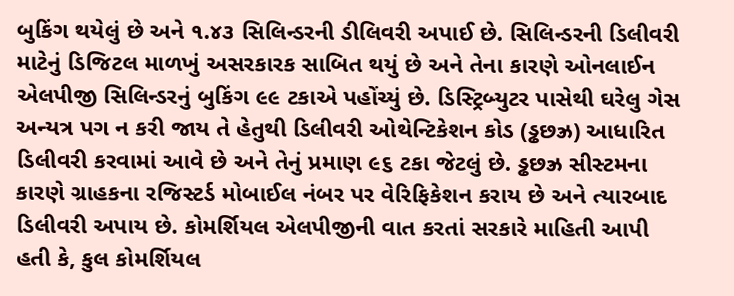બુકિંગ થયેલું છે અને ૧.૪૩ સિલિન્ડરની ડીલિવરી અપાઈ છે. સિલિન્ડરની ડિલીવરી માટેનું ડિજિટલ માળખું અસરકારક સાબિત થયું છે અને તેના કારણે ઓનલાઈન એલપીજી સિલિન્ડરનું બુકિંગ ૯૯ ટકાએ પહોંચ્યું છે. ડિસ્ટ્રિબ્યુટર પાસેથી ઘરેલુ ગેસ અન્યત્ર પગ ન કરી જાય તે હેતુથી ડિલીવરી ઓથેન્ટિકેશન કોડ (ડ્ઢછઝ્ર) આધારિત ડિલીવરી કરવામાં આવે છે અને તેનું પ્રમાણ ૯૬ ટકા જેટલું છે. ડ્ઢછઝ્ર સીસ્ટમના કારણે ગ્રાહકના રજિસ્ટર્ડ મોબાઈલ નંબર પર વેરિફિકેશન કરાય છે અને ત્યારબાદ ડિલીવરી અપાય છે. કોમર્શિયલ એલપીજીની વાત કરતાં સરકારે માહિતી આપી હતી કે, કુલ કોમર્શિયલ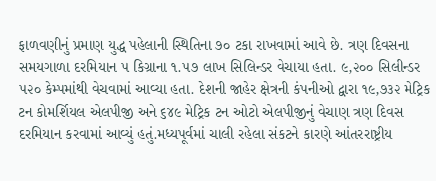ફાળવણીનું પ્રમાણ યુદ્ધ પહેલાની સ્થિતિના ૭૦ ટકા રાખવામાં આવે છે. ત્રણ દિવસના સમયગાળા દરમિયાન ૫ કિગ્રાના ૧.૫૭ લાખ સિલિન્ડર વેચાયા હતા. ૯,૨૦૦ સિલીન્ડર ૫૨૦ કેમ્પમાંથી વેચવામાં આવ્યા હતા. દેશની જાહેર ક્ષેત્રની કંપનીઓ દ્વારા ૧૯,૭૩૨ મેટ્રિક ટન કોમર્શિયલ એલપીજી અને ૬૪૯ મેટ્રિક ટન ઓટો એલપીજીનું વેચાણ ત્રણ દિવસ દરમિયાન કરવામાં આવ્યું હતું.મધ્યપૂર્વમાં ચાલી રહેલા સંકટને કારણે આંતરરાષ્ટ્રીય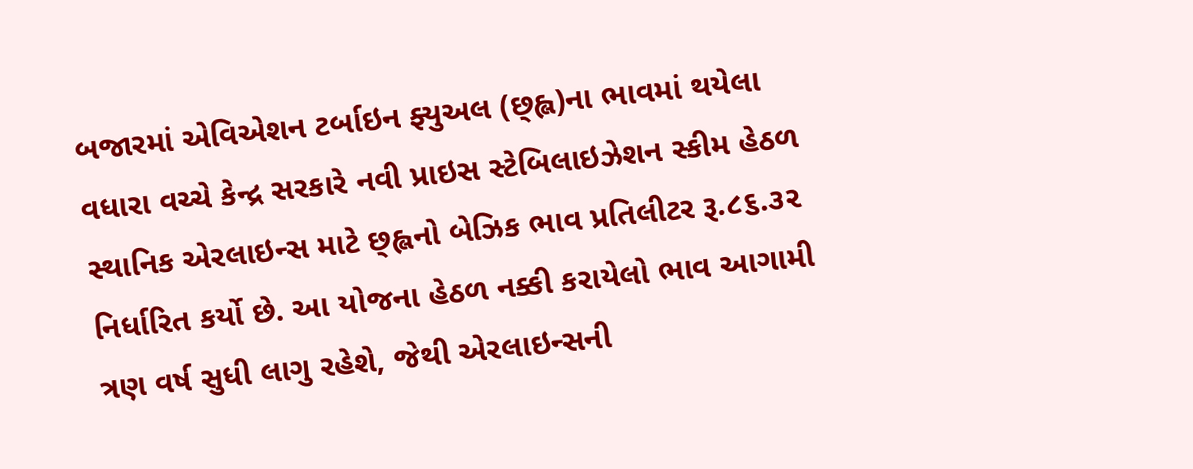બજારમાં એવિએશન ટર્બાઇન ફ્યુઅલ (છ્હ્લ)ના ભાવમાં થયેલા વધારા વચ્ચે કેન્દ્ર સરકારે નવી પ્રાઇસ સ્ટેબિલાઇઝેશન સ્કીમ હેઠળ સ્થાનિક એરલાઇન્સ માટે છ્હ્લનો બેઝિક ભાવ પ્રતિલીટર રૂ.૮૬.૩૨ નિર્ધારિત કર્યો છે. આ યોજના હેઠળ નક્કી કરાયેલો ભાવ આગામી ત્રણ વર્ષ સુધી લાગુ રહેશે, જેથી એરલાઇન્સની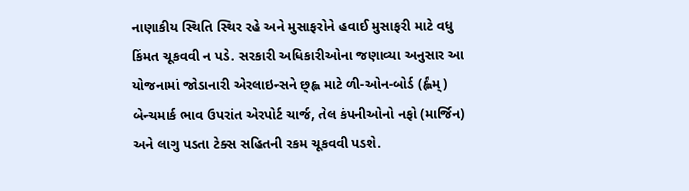નાણાકીય સ્થિતિ સ્થિર રહે અને મુસાફરોને હવાઈ મુસાફરી માટે વધુ કિંમત ચૂકવવી ન પડે. સરકારી અધિકારીઓના જણાવ્યા અનુસાર આ યોજનામાં જોડાનારી એરલાઇન્સને છ્હ્લ માટે ળી-ઓન-બોર્ડ (ર્હ્લંમ્) બેન્ચમાર્ક ભાવ ઉપરાંત એરપોર્ટ ચાર્જ, તેલ કંપનીઓનો નફો (માર્જિન) અને લાગુ પડતા ટેક્સ સહિતની રકમ ચૂકવવી પડશે.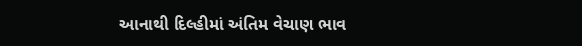આનાથી દિલ્હીમાં અંતિમ વેચાણ ભાવ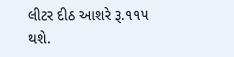લીટર દીઠ આશરે રૂ.૧૧૫ થશે.